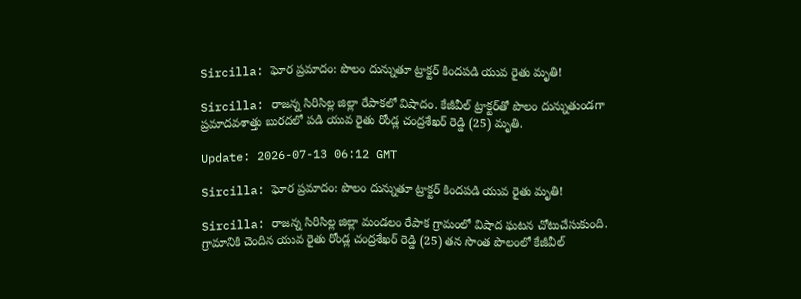Sircilla: ఘోర ప్రమాదం: పొలం దున్నుతూ ట్రాక్టర్ కిందపడి యువ రైతు మృతి!

Sircilla: రాజన్న సిరిసిల్ల జిల్లా రేపాకలో విషాదం. కేజీవీల్ ట్రాక్టర్‌తో పొలం దున్నుతుండగా ప్రమాదవశాత్తు బురదలో పడి యువ రైతు రోండ్ల చంద్రశేఖర్ రెడ్డి (25) మృతి.

Update: 2026-07-13 06:12 GMT

Sircilla: ఘోర ప్రమాదం: పొలం దున్నుతూ ట్రాక్టర్ కిందపడి యువ రైతు మృతి!

Sircilla: రాజన్న సిరిసిల్ల జిల్లా మండలం రేపాక గ్రామంలో విషాద ఘటన చోటుచేసుకుంది. గ్రామానికి చెందిన యువ రైతు రోండ్ల చంద్రశేఖర్ రెడ్డి (25) తన సొంత పొలంలో కేజీవీల్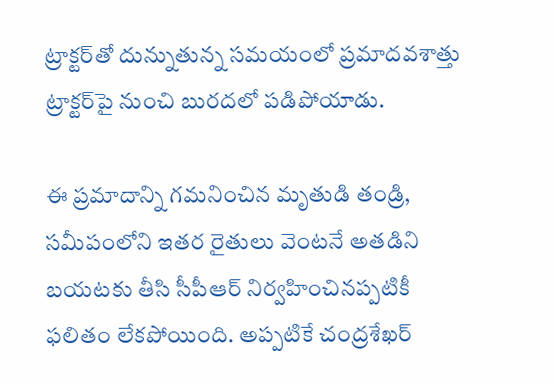ట్రాక్టర్‌తో దున్నుతున్న సమయంలో ప్రమాదవశాత్తు ట్రాక్టర్‌పై నుంచి బురదలో పడిపోయాడు.

ఈ ప్రమాదాన్ని గమనించిన మృతుడి తండ్రి, సమీపంలోని ఇతర రైతులు వెంటనే అతడిని బయటకు తీసి సీపీఆర్ నిర్వహించినప్పటికీ ఫలితం లేకపోయింది. అప్పటికే చంద్రశేఖర్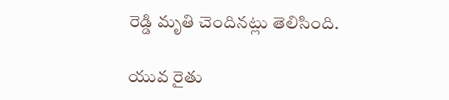రెడ్డి మృతి చెందినట్లు తెలిసింది.

యువ రైతు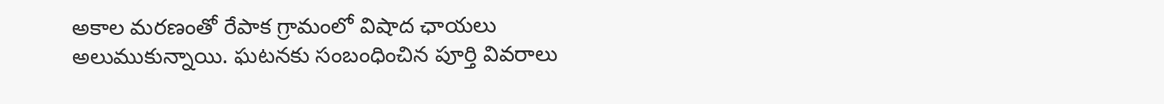అకాల మరణంతో రేపాక గ్రామంలో విషాద ఛాయలు అలుముకున్నాయి. ఘటనకు సంబంధించిన పూర్తి వివరాలు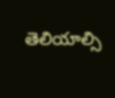తెలియాల్సి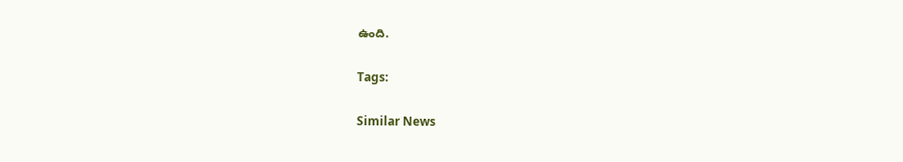ఉంది.

Tags:

Similar News